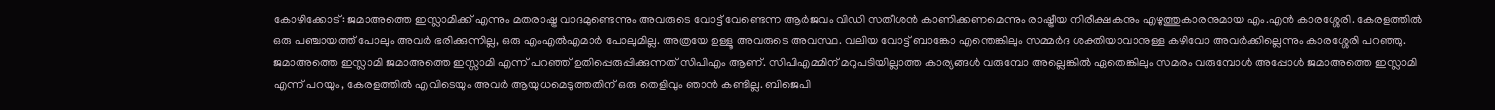കോഴിക്കോട്: ജമാഅത്തെ ഇസ്ലാമിക്ക് എന്നും മതരാഷ്ട്ര വാദമുണ്ടെന്നും അവരുടെ വോട്ട് വേണ്ടെന്ന ആർജവം വിഡി സതീശൻ കാണിക്കണമെന്നും രാഷ്ട്രീയ നിരീക്ഷകനും എഴുത്തുകാരനുമായ എം.എൻ കാരശ്ശേരി. കേരളത്തിൽ ഒരു പഞ്ചായത്ത് പോലും അവർ ഭരിക്കുന്നില്ല, ഒരു എംഎൽഎമാർ പോലുമില്ല. അത്രയേ ഉള്ളൂ അവരുടെ അവസ്ഥ. വലിയ വോട്ട് ബാങ്കോ എന്തെങ്കിലും സമ്മർദ ശക്തിയാവാനുള്ള കഴിവോ അവർക്കില്ലെന്നും കാരശ്ശേരി പറഞ്ഞു.
ജമാഅത്തെ ഇസ്ലാമി ജമാഅത്തെ ഇസ്സാമി എന്ന് പറഞ്ഞ് ഉതിപ്പെരുപ്പിക്കുന്നത് സിപിഎം ആണ്. സിപിഎമ്മിന് മറുപടിയില്ലാത്ത കാര്യങ്ങൾ വരുമ്പോ അല്ലെങ്കിൽ ഏതെങ്കിലും സമരം വരുമ്പോൾ അപ്പോൾ ജമാഅത്തെ ഇസ്ലാമി എന്ന് പറയും, കേരളത്തിൽ എവിടെയും അവർ ആയുധമെടുത്തതിന് ഒരു തെളിവും ഞാൻ കണ്ടില്ല. ബിജെപി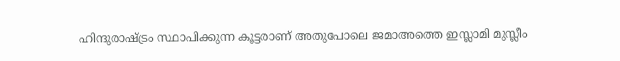ഹിന്ദുരാഷ്ട്രം സ്ഥാപിക്കുന്ന കൂട്ടരാണ് അതുപോലെ ജമാഅത്തെ ഇസ്ലാമി മുസ്ലീം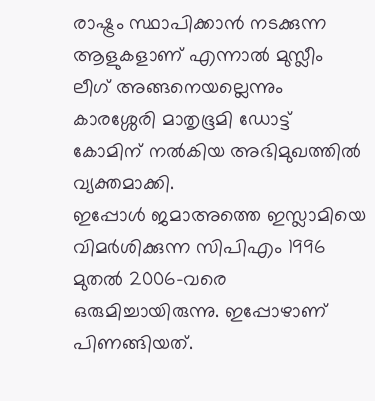രാഷ്ട്രം സ്ഥാപിക്കാൻ നടക്കുന്ന ആളുകളാണ് എന്നാൽ മുസ്ലീം ലീഗ് അങ്ങനെയല്ലെന്നും കാരശ്ശേരി മാതൃഭൂമി ഡോട്ട് കോമിന് നൽകിയ അഭിമുഖത്തിൽ വ്യക്തമാക്കി.
ഇപ്പോൾ ജമാഅത്തെ ഇസ്ലാമിയെ വിമർശിക്കുന്ന സിപിഎം 1996 മുതൽ 2006-വരെ ഒരുമിച്ചായിരുന്നു. ഇപ്പോഴാണ് പിണങ്ങിയത്.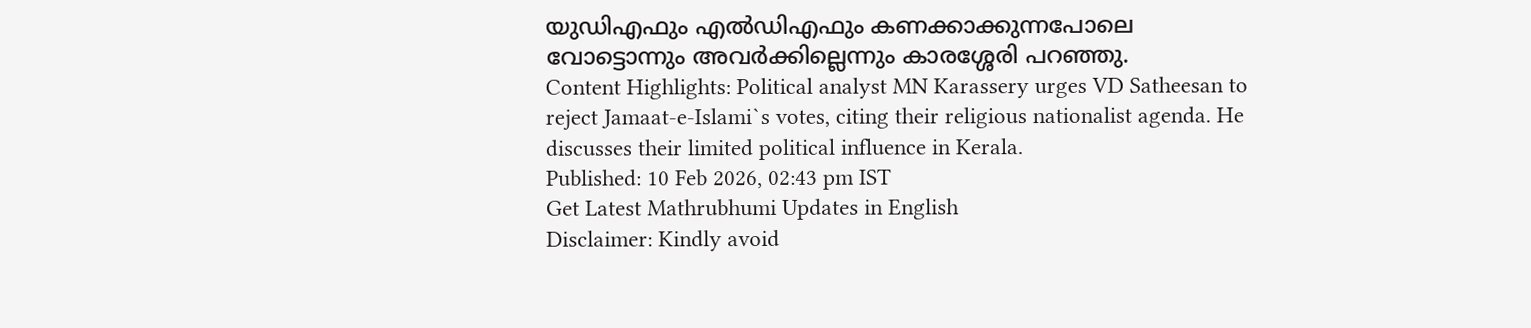യുഡിഎഫും എൽഡിഎഫും കണക്കാക്കുന്നപോലെ വോട്ടൊന്നും അവർക്കില്ലെന്നും കാരശ്ശേരി പറഞ്ഞു.
Content Highlights: Political analyst MN Karassery urges VD Satheesan to reject Jamaat-e-Islami`s votes, citing their religious nationalist agenda. He discusses their limited political influence in Kerala.
Published: 10 Feb 2026, 02:43 pm IST
Get Latest Mathrubhumi Updates in English
Disclaimer: Kindly avoid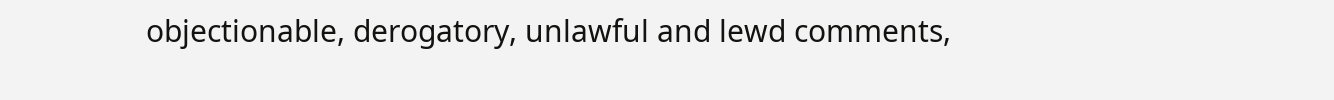objectionable, derogatory, unlawful and lewd comments,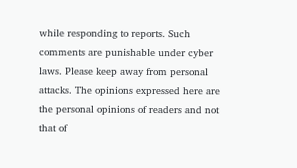while responding to reports. Such comments are punishable under cyber laws. Please keep away from personal attacks. The opinions expressed here are the personal opinions of readers and not that of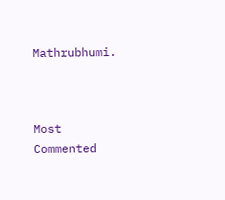Mathrubhumi.



Most Commented